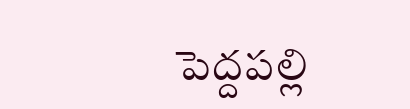పెద్దపల్లి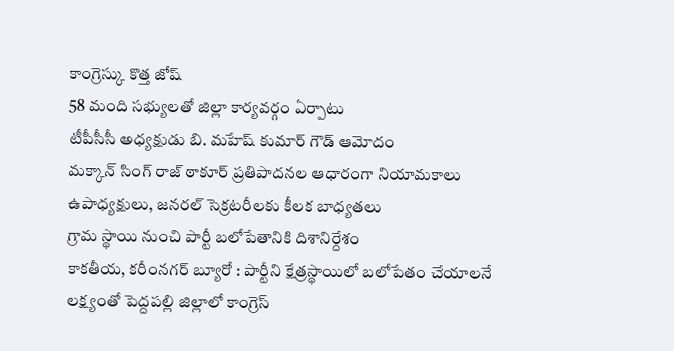కాంగ్రెస్కు కొత్త జోష్
58 మంది సభ్యులతో జిల్లా కార్యవర్గం ఏర్పాటు
టీపీసీసీ అధ్యక్షుడు బి. మహేష్ కుమార్ గౌడ్ ఆమోదం
మక్కాన్ సింగ్ రాజ్ ఠాకూర్ ప్రతిపాదనల ఆధారంగా నియామకాలు
ఉపాధ్యక్షులు, జనరల్ సెక్రటరీలకు కీలక బాధ్యతలు
గ్రామ స్థాయి నుంచి పార్టీ బలోపేతానికి దిశానిర్దేశం
కాకతీయ, కరీంనగర్ బ్యూరో : పార్టీని క్షేత్రస్థాయిలో బలోపేతం చేయాలనే లక్ష్యంతో పెద్దపల్లి జిల్లాలో కాంగ్రెస్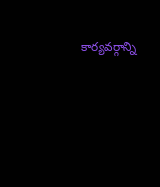కార్యవర్గాన్ని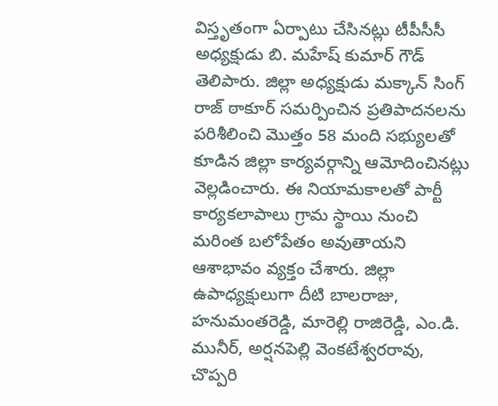విస్తృతంగా ఏర్పాటు చేసినట్లు టీపీసీసీ అధ్యక్షుడు బి. మహేష్ కుమార్ గౌడ్ తెలిపారు. జిల్లా అధ్యక్షుడు మక్కాన్ సింగ్ రాజ్ ఠాకూర్ సమర్పించిన ప్రతిపాదనలను పరిశీలించి మొత్తం 58 మంది సభ్యులతో కూడిన జిల్లా కార్యవర్గాన్ని ఆమోదించినట్లు వెల్లడించారు. ఈ నియామకాలతో పార్టీ కార్యకలాపాలు గ్రామ స్థాయి నుంచి మరింత బలోపేతం అవుతాయని ఆశాభావం వ్యక్తం చేశారు. జిల్లా ఉపాధ్యక్షులుగా దీటి బాలరాజు, హనుమంతరెడ్డి, మారెల్లి రాజిరెడ్డి, ఎం.డి. మునీర్, అర్షనపెల్లి వెంకటేశ్వరరావు, చొప్పరి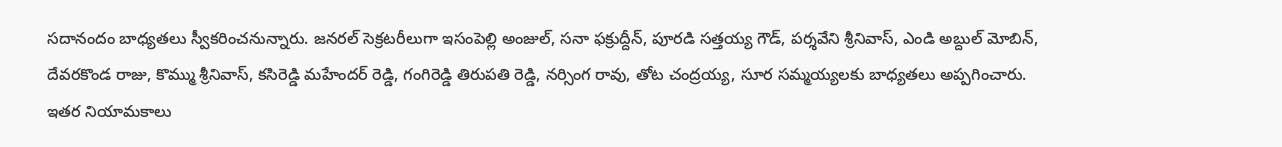సదానందం బాధ్యతలు స్వీకరించనున్నారు. జనరల్ సెక్రటరీలుగా ఇసంపెల్లి అంజుల్, సనా ఫక్రుద్దీన్, పూరడి సత్తయ్య గౌడ్, పర్శవేని శ్రీనివాస్, ఎండి అబ్దుల్ మోబిన్, దేవరకొండ రాజు, కొమ్ము శ్రీనివాస్, కసిరెడ్డి మహేందర్ రెడ్డి, గంగిరెడ్డి తిరుపతి రెడ్డి, నర్సింగ రావు, తోట చంద్రయ్య, సూర సమ్మయ్యలకు బాధ్యతలు అప్పగించారు.
ఇతర నియామకాలు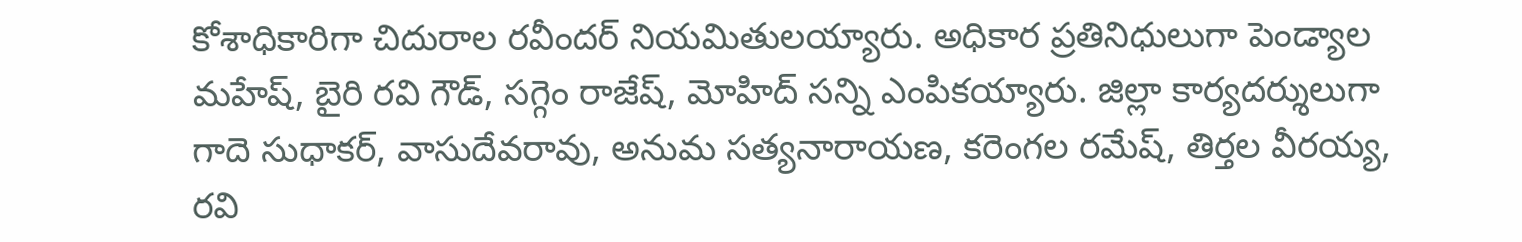కోశాధికారిగా చిదురాల రవీందర్ నియమితులయ్యారు. అధికార ప్రతినిధులుగా పెండ్యాల మహేష్, బైరి రవి గౌడ్, సగ్గెం రాజేష్, మోహిద్ సన్ని ఎంపికయ్యారు. జిల్లా కార్యదర్శులుగా గాదె సుధాకర్, వాసుదేవరావు, అనుమ సత్యనారాయణ, కరెంగల రమేష్, తిర్తల వీరయ్య, రవి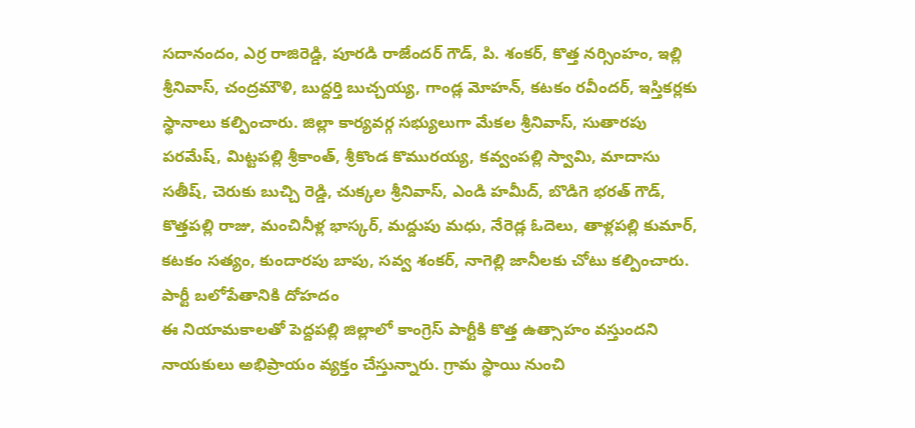సదానందం, ఎర్ర రాజిరెడ్డి, పూరడి రాజేందర్ గౌడ్, పి. శంకర్, కొత్త నర్సింహం, ఇల్లి శ్రీనివాస్, చంద్రమౌళి, బుద్దర్తి బుచ్చయ్య, గాండ్ల మోహన్, కటకం రవీందర్, ఇస్తికర్లకు స్థానాలు కల్పించారు. జిల్లా కార్యవర్గ సభ్యులుగా మేకల శ్రీనివాస్, సుతారపు పరమేష్, మిట్టపల్లి శ్రీకాంత్, శ్రీకొండ కొమురయ్య, కవ్వంపల్లి స్వామి, మాదాసు సతీష్, చెరుకు బుచ్చి రెడ్డి, చుక్కల శ్రీనివాస్, ఎండి హమీద్, బొడిగె భరత్ గౌడ్, కొత్తపల్లి రాజు, మంచినీళ్ల భాస్కర్, మద్దుపు మధు, నేరెడ్ల ఓదెలు, తాళ్లపల్లి కుమార్, కటకం సత్యం, కుందారపు బాపు, సవ్వ శంకర్, నాగెల్లి జానీలకు చోటు కల్పించారు.
పార్టీ బలోపేతానికి దోహదం
ఈ నియామకాలతో పెద్దపల్లి జిల్లాలో కాంగ్రెస్ పార్టీకి కొత్త ఉత్సాహం వస్తుందని నాయకులు అభిప్రాయం వ్యక్తం చేస్తున్నారు. గ్రామ స్థాయి నుంచి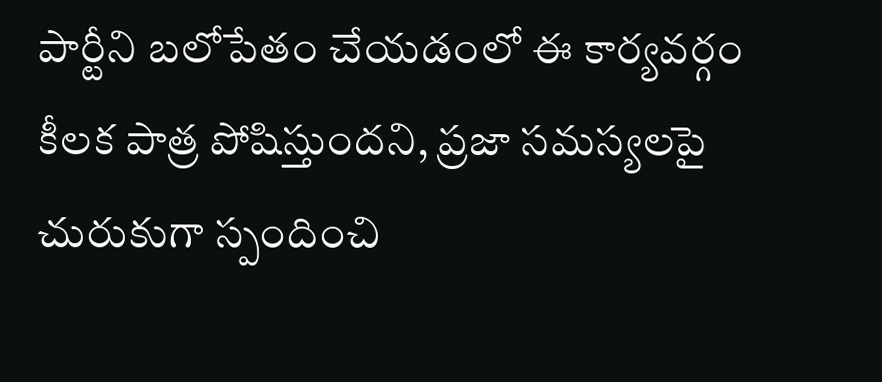పార్టీని బలోపేతం చేయడంలో ఈ కార్యవర్గం కీలక పాత్ర పోషిస్తుందని, ప్రజా సమస్యలపై చురుకుగా స్పందించి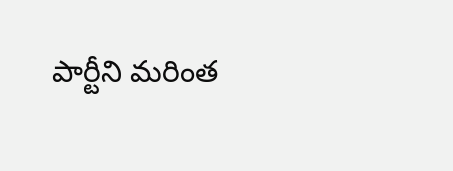పార్టీని మరింత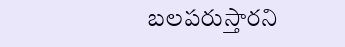బలపరుస్తారని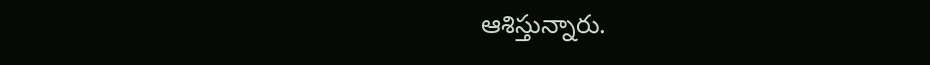ఆశిస్తున్నారు.